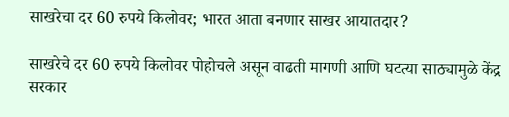साखरेचा दर 60 रुपये किलोवर; भारत आता बनणार साखर आयातदार?

साखरेचे दर 60 रुपये किलोवर पोहोचले असून वाढती मागणी आणि घटत्या साठ्यामुळे केंद्र सरकार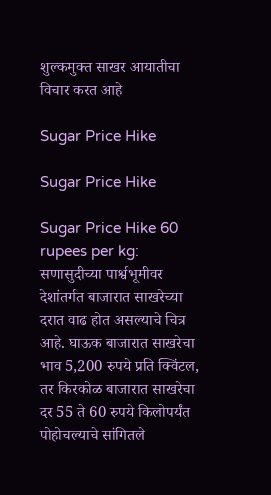शुल्कमुक्त साखर आयातीचा विचार करत आहे

Sugar Price Hike

Sugar Price Hike

Sugar Price Hike 60 rupees per kg: सणासुदीच्या पार्श्वभूमीवर देशांतर्गत बाजारात साखरेच्या दरात वाढ होत असल्याचे चित्र आहे. घाऊक बाजारात साखरेचा भाव 5,200 रुपये प्रति क्विंटल, तर किरकोळ बाजारात साखरेचा दर 55 ते 60 रुपये किलोपर्यंत पोहोचल्याचे सांगितले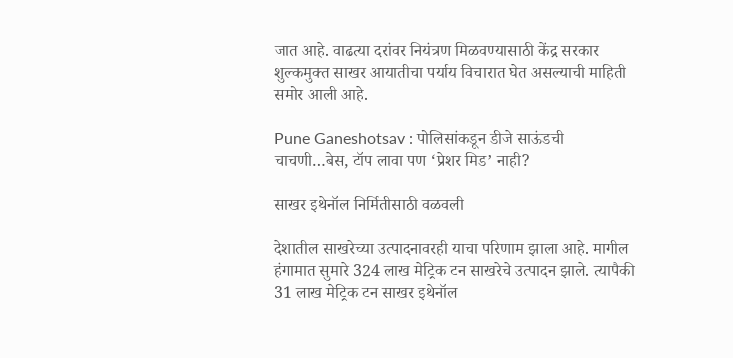जात आहे. वाढत्या दरांवर नियंत्रण मिळवण्यासाठी केंद्र सरकार शुल्कमुक्त साखर आयातीचा पर्याय विचारात घेत असल्याची माहिती समोर आली आहे.

Pune Ganeshotsav : पोलिसांकडून डीजे साऊंडची चाचणी…बेस, टॉप लावा पण ‘प्रेशर मिड’ नाही?

साखर इथेनॉल निर्मितीसाठी वळवली

देशातील साखरेच्या उत्पादनावरही याचा परिणाम झाला आहे. मागील हंगामात सुमारे 324 लाख मेट्रिक टन साखरेचे उत्पादन झाले. त्यापैकी 31 लाख मेट्रिक टन साखर इथेनॉल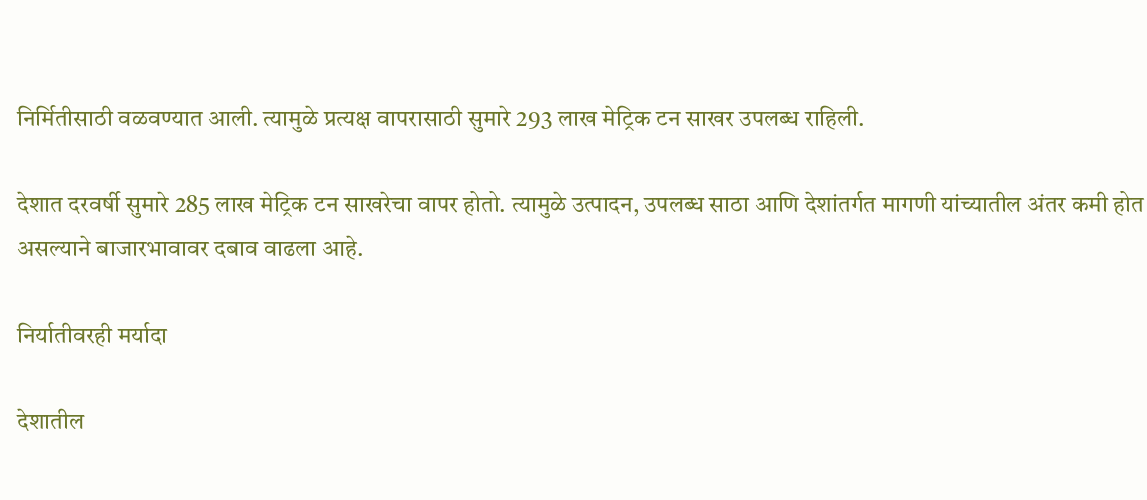निर्मितीसाठी वळवण्यात आली. त्यामुळे प्रत्यक्ष वापरासाठी सुमारे 293 लाख मेट्रिक टन साखर उपलब्ध राहिली.

देशात दरवर्षी सुमारे 285 लाख मेट्रिक टन साखरेचा वापर होतो. त्यामुळे उत्पादन, उपलब्ध साठा आणि देशांतर्गत मागणी यांच्यातील अंतर कमी होत असल्याने बाजारभावावर दबाव वाढला आहे.

निर्यातीवरही मर्यादा

देशातील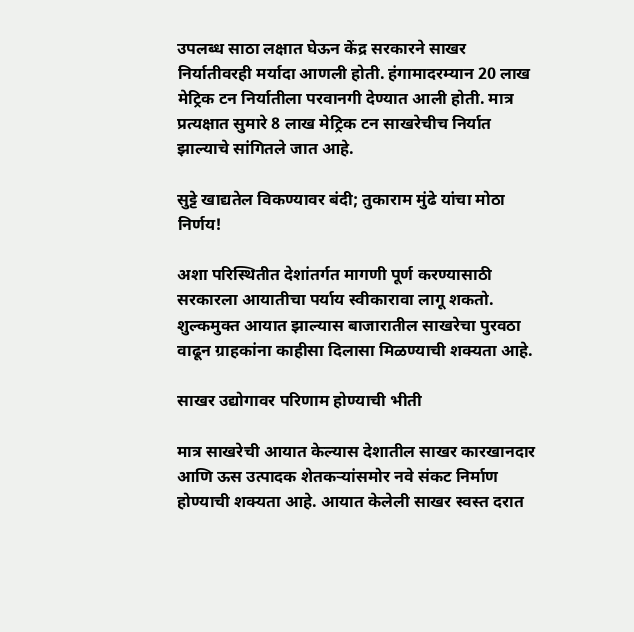उपलब्ध साठा लक्षात घेऊन केंद्र सरकारने साखर निर्यातीवरही मर्यादा आणली होती. हंगामादरम्यान 20 लाख मेट्रिक टन निर्यातीला परवानगी देण्यात आली होती. मात्र प्रत्यक्षात सुमारे 8 लाख मेट्रिक टन साखरेचीच निर्यात झाल्याचे सांगितले जात आहे.

सुट्टे खाद्यतेल विकण्यावर बंदी; तुकाराम मुंढे यांचा मोठा निर्णय!

अशा परिस्थितीत देशांतर्गत मागणी पूर्ण करण्यासाठी सरकारला आयातीचा पर्याय स्वीकारावा लागू शकतो. शुल्कमुक्त आयात झाल्यास बाजारातील साखरेचा पुरवठा वाढून ग्राहकांना काहीसा दिलासा मिळण्याची शक्यता आहे.

साखर उद्योगावर परिणाम होण्याची भीती

मात्र साखरेची आयात केल्यास देशातील साखर कारखानदार आणि ऊस उत्पादक शेतकऱ्यांसमोर नवे संकट निर्माण होण्याची शक्यता आहे. आयात केलेली साखर स्वस्त दरात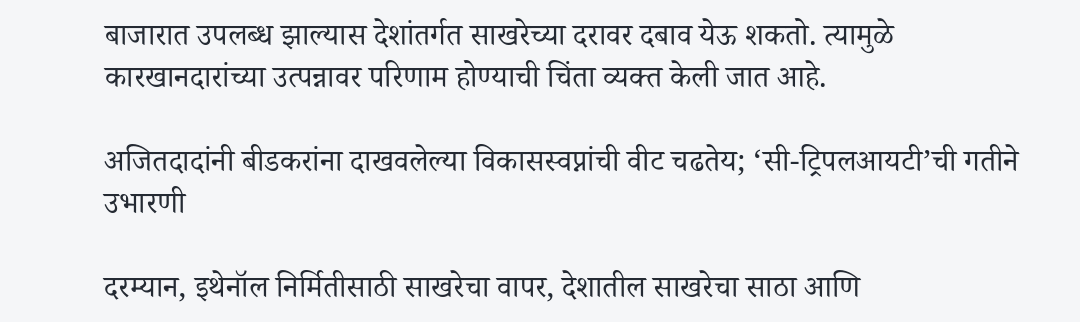बाजारात उपलब्ध झाल्यास देशांतर्गत साखरेच्या दरावर दबाव येऊ शकतो. त्यामुळे कारखानदारांच्या उत्पन्नावर परिणाम होण्याची चिंता व्यक्त केली जात आहे.

अजितदादांनी बीडकरांना दाखवलेल्या विकासस्वप्नांची वीट चढतेय; ‘सी-ट्रिपलआयटी’ची गतीने उभारणी

दरम्यान, इथेनॉल निर्मितीसाठी साखरेचा वापर, देशातील साखरेचा साठा आणि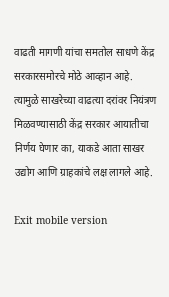वाढती मागणी यांचा समतोल साधणे केंद्र सरकारसमोरचे मोठे आव्हान आहे. त्यामुळे साखरेच्या वाढत्या दरांवर नियंत्रण मिळवण्यासाठी केंद्र सरकार आयातीचा निर्णय घेणार का, याकडे आता साखर उद्योग आणि ग्राहकांचे लक्ष लागले आहे.

Exit mobile version